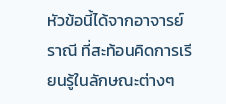หัวข้อนี้ได้จากอาจารย์ราณี ที่สะท้อนคิดการเรียนรู้ในลักษณะต่างๆ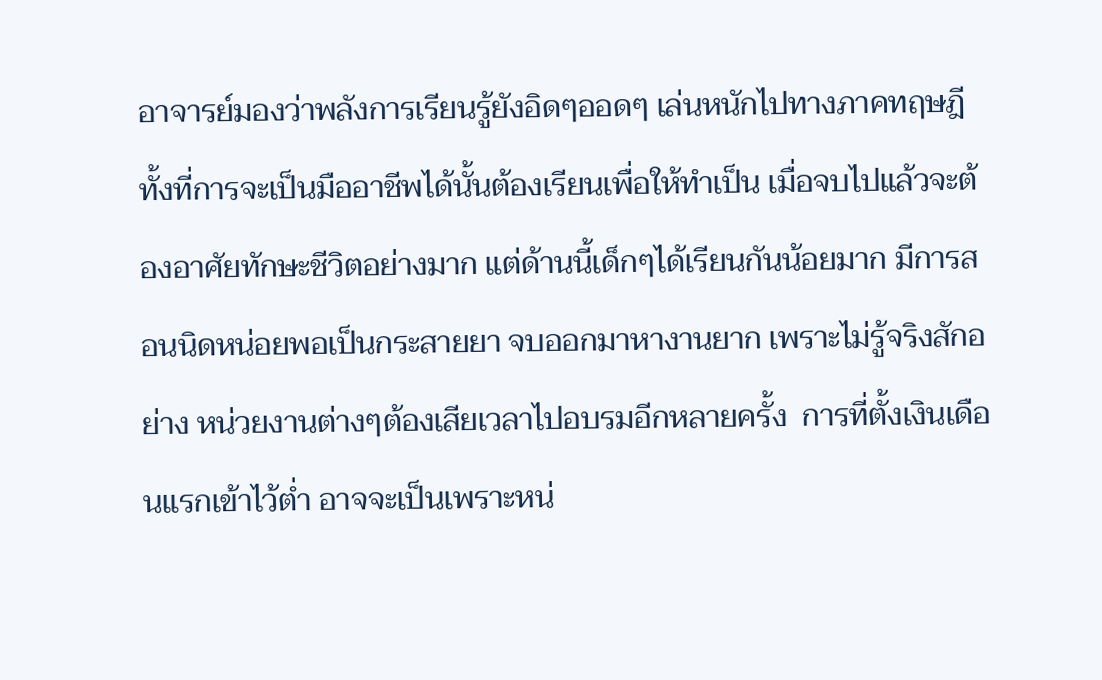อาจารย์มองว่าพลังการเรียนรู้ยังอิดๆออดๆ เล่นหนักไปทางภาคทฤษฎี ทั้งที่การจะเป็นมืออาชีพได้นั้นต้องเรียนเพื่อให้ทำเป็น เมื่อจบไปแล้วจะต้องอาศัยทักษะชีวิตอย่างมาก แต่ด้านนี้เด็กๆได้เรียนกันน้อยมาก มีการสอนนิดหน่อยพอเป็นกระสายยา จบออกมาหางานยาก เพราะไม่รู้จริงสักอย่าง หน่วยงานต่างๆต้องเสียเวลาไปอบรมอีกหลายครั้ง  การที่ตั้งเงินเดือนแรกเข้าไว้ต่ำ อาจจะเป็นเพราะหน่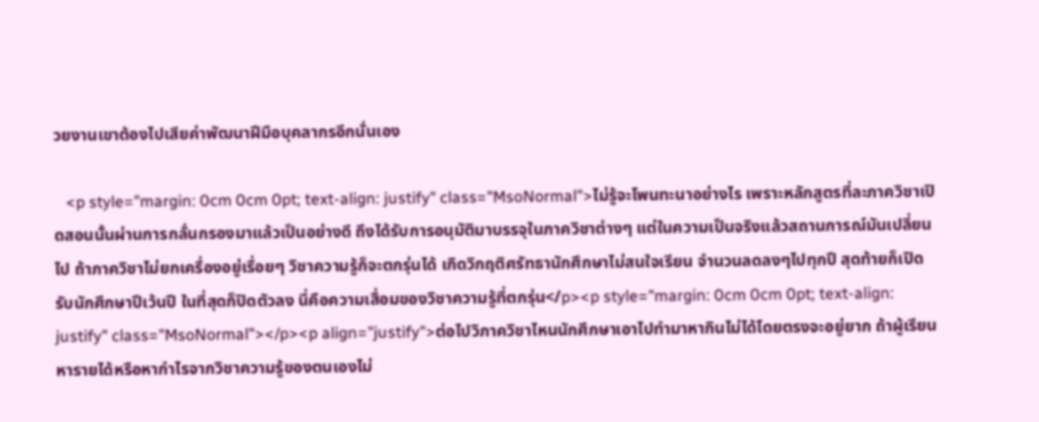วยงานเขาต้องไปเสียค่าพัฒนาฝีมือบุคลากรอีกนั่นเอง

   <p style="margin: 0cm 0cm 0pt; text-align: justify" class="MsoNormal">ไม่รู้จะโพนทะนาอย่างไร เพราะหลักสูตรที่ละภาควิชาเปิดสอนนั้นผ่านการกลั่นกรองมาแล้วเป็นอย่างดี ถึงได้รับการอนุมัติมาบรรจุในภาควิชาต่างๆ แต่ในความเป็นจริงแล้วสถานการณ์มันเปลี่ยนไป ถ้าภาควิชาไม่ยกเครื่องอยู่เรื่อยๆ วิชาความรู้ก็จะตกรุ่นได้ เกิดวิกฤติศรัทธานักศึกษาไม่สนใจเรียน จำนวนลดลงๆไปทุกปี สุดท้ายก็เปิดรับนักศึกษาปีเว้นปี ในที่สุดก็ปิดตัวลง นี่คือความเสื่อมของวิชาความรู้ที่ตกรุ่น</p><p style="margin: 0cm 0cm 0pt; text-align: justify" class="MsoNormal"></p><p align="justify">ต่อไปวิภาควิชาไหนนักศึกษาเอาไปทำมาหากินไม่ได้โดยตรงจะอยู่ยาก ถ้าผู้เรียนหารายได้หรือหากำไรจากวิชาความรู้ของตนเองไม่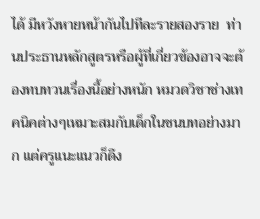ได้ มีหวังหายหน้ากันไปทีละรายสองราย  ท่านประธานหลักสูตรหรือผู้ที่เกี่ยวข้องอาจจะต้องทบทวนเรื่องนี้อย่างหนัก หมวดวิชาช่างเทคนิคต่างๆเหมาะสมกับเด็กในชนบทอย่างมาก แต่ครูแนะแนวก็ดึง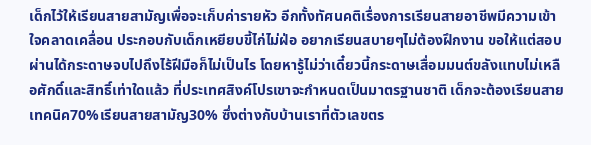เด็กไว้ให้เรียนสายสามัญเพื่อจะเก็บค่ารายหัว อีกทั้งทัศนคติเรื่องการเรียนสายอาชีพมีความเข้าใจคลาดเคลื่อน ประกอบกับเด็กเหยียบขี้ไก่ไม่ฝ่อ อยากเรียนสบายๆไม่ต้องฝึกงาน ขอให้แต่สอบผ่านได้กระดาษจบไปถึงไร้ฝีมือก็ไม่เป็นไร โดยหารู้ไม่ว่าเดี๋ยวนี้กระดาษเสื่อมมนต์ขลังแทบไม่เหลือศักดิ์และสิทธิ์เท่าใดแล้ว ที่ประเทศสิงค์โปรเขาจะกำหนดเป็นมาตรฐานชาติ เด็กจะต้องเรียนสายเทคนิค70%เรียนสายสามัญ30% ซึ่งต่างกับบ้านเราที่ตัวเลขตร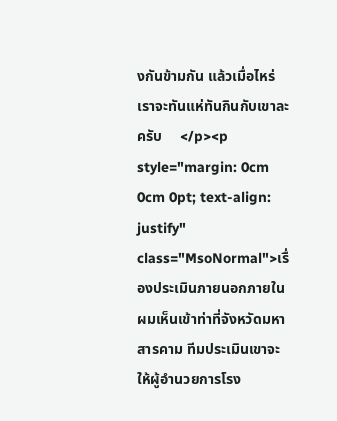งกันข้ามกัน แล้วเมื่อไหร่เราจะทันแห่ทันกินกับเขาละครับ     </p><p style="margin: 0cm 0cm 0pt; text-align: justify" class="MsoNormal">เรื่องประเมินภายนอกภายใน ผมเห็นเข้าท่าที่จังหวัดมหาสารคาม ทีมประเมินเขาจะให้ผู้อำนวยการโรง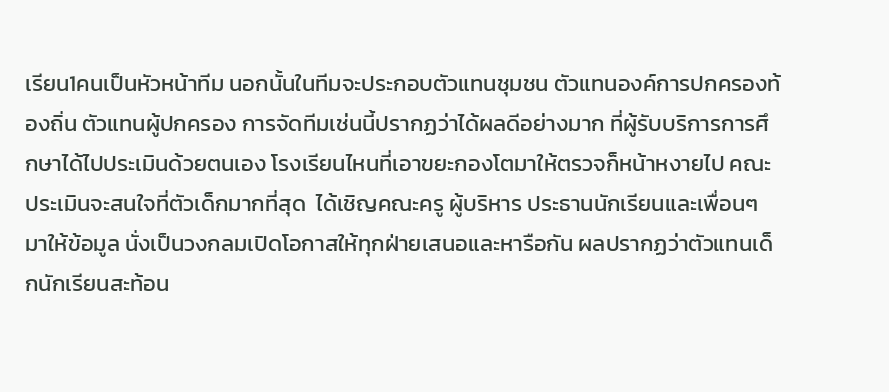เรียน1คนเป็นหัวหน้าทีม นอกนั้นในทีมจะประกอบตัวแทนชุมชน ตัวแทนองค์การปกครองท้องถิ่น ตัวแทนผู้ปกครอง การจัดทีมเช่นนี้ปรากฏว่าได้ผลดีอย่างมาก ที่ผู้รับบริการการศึกษาได้ไปประเมินด้วยตนเอง โรงเรียนไหนที่เอาขยะกองโตมาให้ตรวจก็หน้าหงายไป คณะประเมินจะสนใจที่ตัวเด็กมากที่สุด  ได้เชิญคณะครู ผู้บริหาร ประธานนักเรียนและเพื่อนๆมาให้ข้อมูล นั่งเป็นวงกลมเปิดโอกาสให้ทุกฝ่ายเสนอและหารือกัน ผลปรากฏว่าตัวแทนเด็กนักเรียนสะท้อน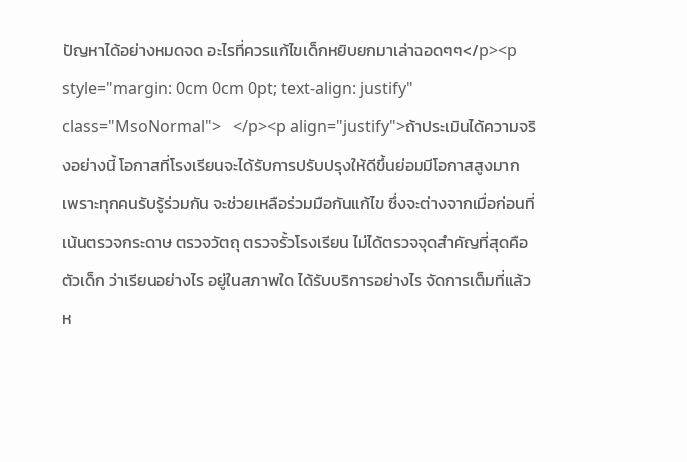ปัญหาได้อย่างหมดจด อะไรที่ควรแก้ไขเด็กหยิบยกมาเล่าฉอดๆๆ</p><p style="margin: 0cm 0cm 0pt; text-align: justify" class="MsoNormal">   </p><p align="justify">ถ้าประเมินได้ความจริงอย่างนี้ โอกาสที่โรงเรียนจะได้รับการปรับปรุงให้ดีขึ้นย่อมมีโอกาสสูงมาก เพราะทุกคนรับรู้ร่วมกัน จะช่วยเหลือร่วมมือกันแก้ไข ซึ่งจะต่างจากเมื่อก่อนที่เน้นตรวจกระดาษ ตรวจวัตถุ ตรวจรั้วโรงเรียน ไม่ได้ตรวจจุดสำคัญที่สุดคือตัวเด็ก ว่าเรียนอย่างไร อยู่ในสภาพใด ได้รับบริการอย่างไร จัดการเต็มที่แล้วห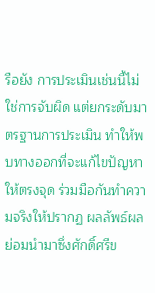รือยัง การประเมินเช่นนี้ไม่ใช่การจับผิด แต่ยกระดับมาตรฐานการประเมิน ทำให้พบทางออกที่จะแก้ไขปัญหาให้ตรงจุด ร่วมมือกันทำความจริงให้ปรากฏ ผลลัพธ์ผลย่อมนำมาซึ่งศักดิ์ศรีข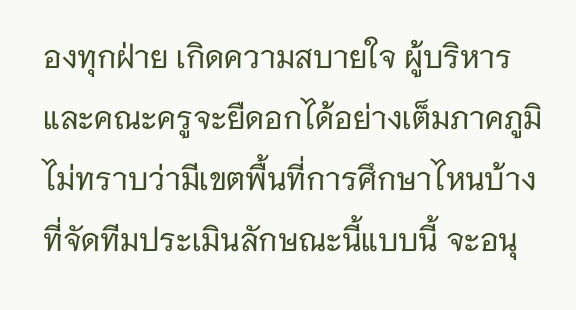องทุกฝ่าย เกิดความสบายใจ ผู้บริหารและคณะครูจะยืดอกได้อย่างเต็มภาคภูมิ ไม่ทราบว่ามีเขตพื้นที่การศึกษาไหนบ้างที่จัดทีมประเมินลักษณะนี้แบบนี้ จะอนุ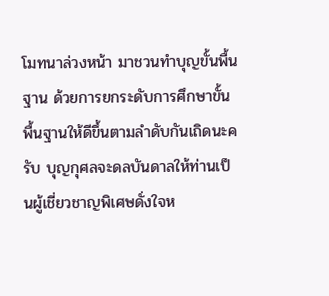โมทนาล่วงหน้า มาชวนทำบุญขั้นพื้นฐาน ด้วยการยกระดับการศึกษาขั้นพื้นฐานให้ดีขึ้นตามลำดับกันเถิดนะครับ บุญกุศลจะดลบันดาลให้ท่านเป็นผู้เชี่ยวชาญพิเศษดั่งใจห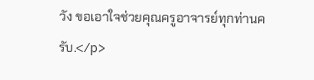วัง ขอเอาใจช่วยคุณครูอาจารย์ทุกท่านครับ.</p>